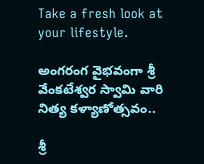Take a fresh look at your lifestyle.

అంగరంగ వైభవంగా శ్రీ వేంకటేశ్వర స్వామి వారి నిత్య కళ్యాణోత్సవం..

శ్రీ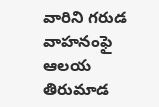వారిని గరుడ వాహనంఫై ఆలయ తిరుమాడ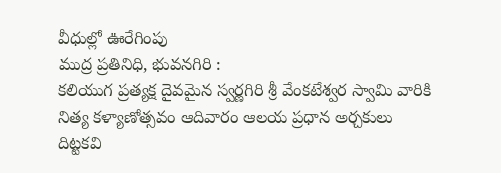వీధుల్లో ఊరేగింపు
ముద్ర ప్రతినిధి, భువనగిరి :
కలియుగ ప్రత్యక్ష దైవమైన స్వర్ణగిరి శ్రీ వేంకటేశ్వర స్వామి వారికి నిత్య కళ్యాణోత్సవం ఆదివారం ఆలయ ప్రధాన అర్చకులు దిట్టకవి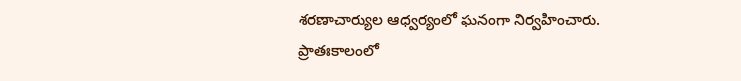శరణాచార్యుల ఆధ్వర్యంలో ఘనంగా నిర్వహించారు.
ప్రాతఃకాలంలో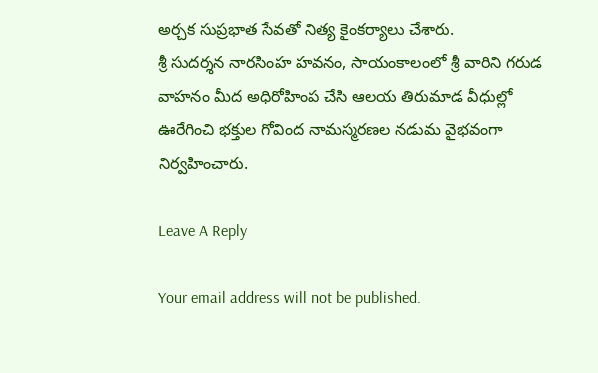అర్చక సుప్రభాత సేవతో నిత్య కైంకర్యాలు చేశారు.
శ్రీ సుదర్శన నారసింహ హవనం, సాయంకాలంలో శ్రీ వారిని గరుడ వాహనం మీద అధిరోహింప చేసి ఆలయ తిరుమాడ వీధుల్లో ఊరేగించి భక్తుల గోవింద నామస్మరణల నడుమ వైభవంగా నిర్వహించారు.

Leave A Reply

Your email address will not be published.